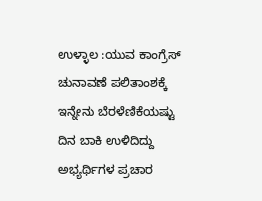ಉಳ್ಳಾಲ :ಯುವ ಕಾಂಗ್ರೆಸ್ ಚುನಾವಣೆ ಪಲಿತಾಂಶಕ್ಕೆ ಇನ್ನೇನು ಬೆರಳೆಣಿಕೆಯಷ್ಟು ದಿನ ಬಾಕಿ ಉಳಿದಿದ್ದು ಅಭ್ಯರ್ಥಿಗಳ ಪ್ರಚಾರ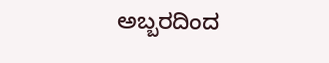ಅಬ್ಬರದಿಂದ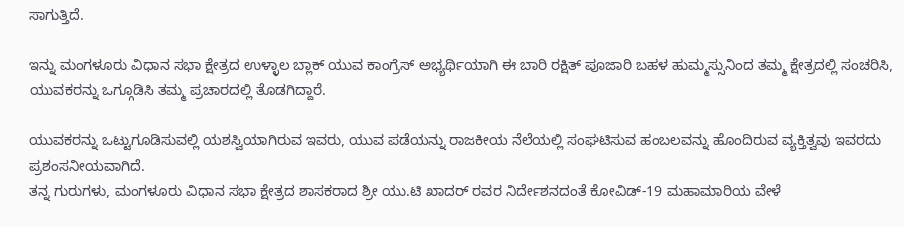ಸಾಗುತ್ತಿದೆ.

ಇನ್ನು ಮಂಗಳೂರು ವಿಧಾನ ಸಭಾ ಕ್ಷೇತ್ರದ ಉಳ್ಳಾಲ ಬ್ಲಾಕ್ ಯುವ ಕಾಂಗ್ರೆಸ್ ಅಭ್ಯರ್ಥಿಯಾಗಿ ಈ ಬಾರಿ ರಕ್ಷಿತ್ ಪೂಜಾರಿ ಬಹಳ ಹುಮ್ಮಸ್ಸುನಿಂದ ತಮ್ಮ ಕ್ಷೇತ್ರದಲ್ಲಿ ಸಂಚರಿಸಿ, ಯುವಕರನ್ನು ಒಗ್ಗೂಡಿಸಿ ತಮ್ಮ ಪ್ರಚಾರದಲ್ಲಿ ತೊಡಗಿದ್ದಾರೆ.

ಯುವಕರನ್ನು ಒಟ್ಟುಗೂಡಿಸುವಲ್ಲಿ ಯಶಸ್ವಿಯಾಗಿರುವ ಇವರು, ಯುವ ಪಡೆಯನ್ನು ರಾಜಕೀಯ ನೆಲೆಯಲ್ಲಿ ಸಂಘಟಿಸುವ ಹಂಬಲವನ್ನು ಹೊಂದಿರುವ ವ್ಯಕ್ತಿತ್ವವು ಇವರದು ಪ್ರಶಂಸನೀಯವಾಗಿದೆ.
ತನ್ನ ಗುರುಗಳು, ಮಂಗಳೂರು ವಿಧಾನ ಸಭಾ ಕ್ಷೇತ್ರದ ಶಾಸಕರಾದ ಶ್ರೀ ಯು.ಟಿ ಖಾದರ್ ರವರ ನಿರ್ದೇಶನದಂತೆ ಕೋವಿಡ್-19 ಮಹಾಮಾರಿಯ ವೇಳೆ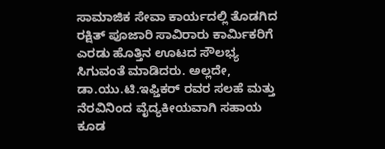ಸಾಮಾಜಿಕ ಸೇವಾ ಕಾರ್ಯದಲ್ಲಿ ತೊಡಗಿದ ರಕ್ಷಿತ್ ಪೂಜಾರಿ ಸಾವಿರಾರು ಕಾರ್ಮಿಕರಿಗೆ ಎರಡು ಹೊತ್ತಿನ ಊಟದ ಸೌಲಭ್ಯ ಸಿಗುವಂತೆ ಮಾಡಿದರು. ಅಲ್ಲದೇ, ಡಾ.ಯು.ಟಿ.ಇಫ್ತಿಕರ್ ರವರ ಸಲಹೆ ಮತ್ತು ನೆರವಿನಿಂದ ವೈದ್ಯಕೀಯವಾಗಿ ಸಹಾಯ ಕೂಡ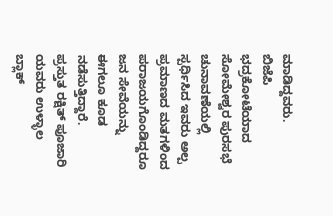ಮಾಡಿದ್ದವರು.
ಬಿಜೆಪಿ ಭದ್ರಕೋಟೆಯಾದ ಸೋಮೇಶ್ವರ ಪುರಸಭೆ ಚುನಾವಣೆಯಲ್ಲಿ ಸ್ಪರ್ಧಿಸಿದ ಇವರು ಅಲ್ಪ ಪ್ರಮಾಣದ ಮತಗಳಿಂದ ಪರಾಜಯಗೊಂಡಿದ್ದರೂ ಜನ ಸೇವೆಯನ್ನು ಈಗಲೂ ಕೂಡ ನಡೆಸುತ್ತಿದ್ದಾರೆ.
ಪ್ರಸ್ತುತ ರಕ್ಷಿತ್ ಪೂಜಾರಿ ಯವರು ಉಳ್ಳಾಲ ಬ್ಲಾಕ್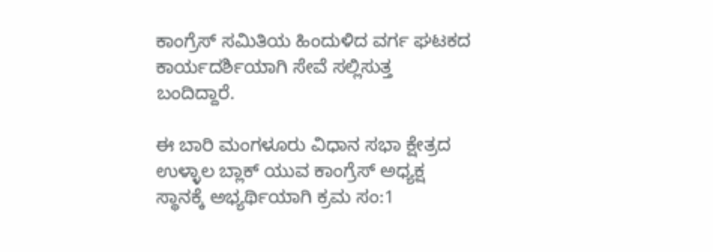ಕಾಂಗ್ರೆಸ್ ಸಮಿತಿಯ ಹಿಂದುಳಿದ ವರ್ಗ ಘಟಕದ ಕಾರ್ಯದರ್ಶಿಯಾಗಿ ಸೇವೆ ಸಲ್ಲಿಸುತ್ತ ಬಂದಿದ್ದಾರೆ.

ಈ ಬಾರಿ ಮಂಗಳೂರು ವಿಧಾನ ಸಭಾ ಕ್ಷೇತ್ರದ ಉಳ್ಳಾಲ ಬ್ಲಾಕ್ ಯುವ ಕಾಂಗ್ರೆಸ್ ಅಧ್ಯಕ್ಷ ಸ್ಥಾನಕ್ಕೆ ಅಭ್ಯರ್ಥಿಯಾಗಿ ಕ್ರಮ ಸಂ:1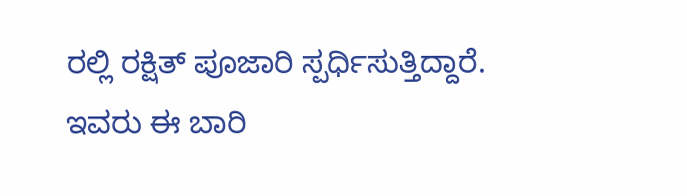ರಲ್ಲಿ ರಕ್ಷಿತ್ ಪೂಜಾರಿ ಸ್ಪರ್ಧಿಸುತ್ತಿದ್ದಾರೆ.
ಇವರು ಈ ಬಾರಿ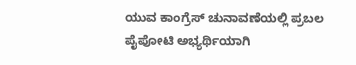ಯುವ ಕಾಂಗ್ರೆಸ್ ಚುನಾವಣೆಯಲ್ಲಿ ಪ್ರಬಲ ಪೈಪೋಟಿ ಅಭ್ಯರ್ಥಿಯಾಗಿ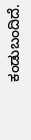ಕಂಡುಬಂದಿದೆ.